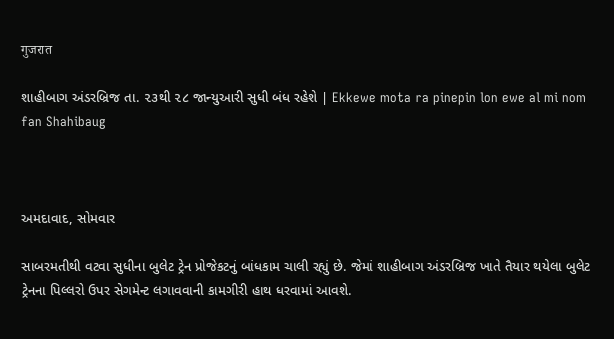गुजरात

શાહીબાગ અંડરબ્રિજ તા. ૨૩થી ૨૮ જાન્યુઆરી સુધી બંધ રહેશે | Ekkewe mota ra pinepin lon ewe al mi nom fan Shahibaug



અમદાવાદ, સોમવાર

સાબરમતીથી વટવા સુધીના બુલેટ ટ્રેન પ્રોજેકટનું બાંધકામ ચાલી રહ્યું છે. જેમાં શાહીબાગ અંડરબ્રિજ ખાતે તૈયાર થયેલા બુલેટ ટ્રેનના પિલ્લરો ઉપર સેગમેન્ટ લગાવવાની કામગીરી હાથ ધરવામાં આવશે.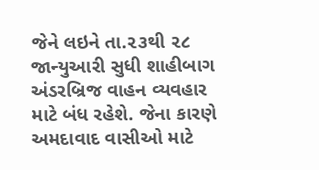જેને લઇને તા.૨૩થી ૨૮ જાન્યુઆરી સુધી શાહીબાગ અંડરબ્રિજ વાહન વ્યવહાર માટે બંધ રહેશે. જેના કારણે અમદાવાદ વાસીઓ માટે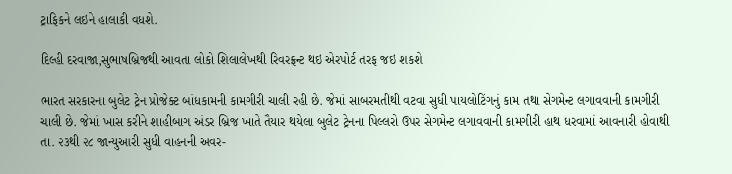ટ્રાફિકને લઇને હાલાકી વધશે.

દિલ્હી દરવાજા,સુભાષબ્રિજથી આવતા લોકો શિલાલેખથી રિવરફ્રન્ટ થઇ એરપોર્ટ તરફ જઇ શકશે

ભારત સરકારના બુલેટ ટ્રેન પ્રોજેક્ટ બાંધકામની કામગીરી ચાલી રહી છે. જેમાં સાબરમતીથી વટવા સુધી પાયલોટિંગનું કામ તથા સેગમેન્ટ લગાવવાની કામગીરી ચાલી છે. જેમાં ખાસ કરીને શાહીબાગ અંડર બ્રિજ ખાતે તૈયાર થયેલા બુલેટ ટ્રેનના પિલ્લરો ઉપર સેગમેન્ટ લગાવવાની કામગીરી હાથ ધરવામાં આવનારી હોવાથી તા. ૨૩થી ૨૮ જાન્યુઆરી સુધી વાહનની અવર-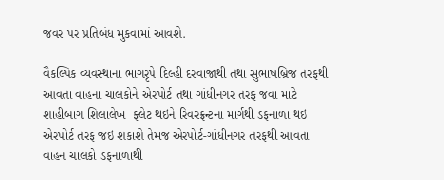જવર પર પ્રતિબંધ મુકવામાં આવશે.

વૈકલ્પિક વ્યવસ્થાના ભાગરૃપે દિલ્હી દરવાજાથી તથા સુભાષબ્રિજ તરફથી આવતા વાહના ચાલકોને એરપોર્ટ તથા ગાંધીનગર તરફ જવા માટે શાહીબાગ શિલાલેખ  ફ્લેટ થઇને રિવરફ્રન્ટના માર્ગથી ડફનાળા થઇ એરપોર્ટ તરફ જઇ શકાશે તેમજ એરપોર્ટ-ગાંધીનગર તરફથી આવતા વાહન ચાલકો ડફનાળાથી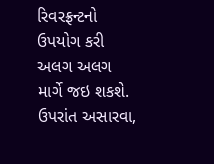રિવરફ્રન્ટનો ઉપયોગ કરી અલગ અલગ માર્ગે જઇ શકશે. ઉપરાંત અસારવા,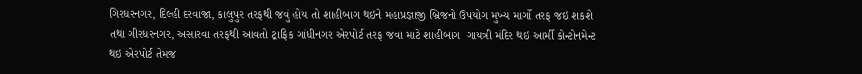ગિરધરનગર, દિલ્હી દરવાજા, કાલુપુર તરફથી જવું હોય તો શાહીબાગ થઇને મહાપ્રજ્ઞાજી બ્રિજનો ઉપયોગ મુખ્ય માર્ગો તરફ જઇ શકશે તથા ગીરધરનગર, અસારવા તરફથી આવતો ટ્રાફિક ગાંધીનગર એરપોર્ટ તરફ જવા માટે શાહીબાગ  ગાયત્રી મંદિર થઇ આર્મી કોન્ટોનમેન્ટ થઇ એરપોર્ટ તેમજ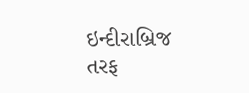ઇન્દીરાબ્રિજ તરફ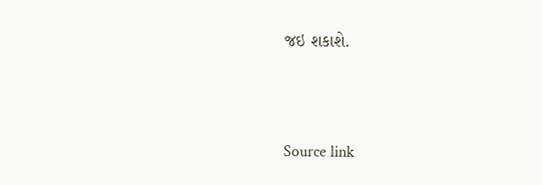જઇ શકાશે.



Source link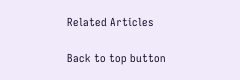Related Articles

Back to top button